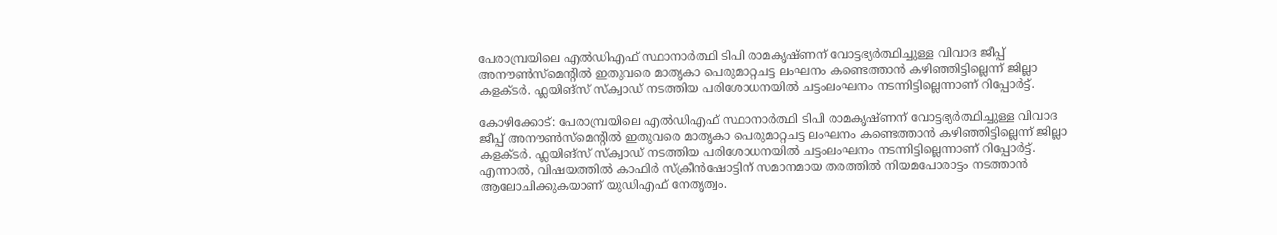പേരാമ്പ്രയിലെ എല്‍ഡിഎഫ് സ്ഥാനാര്‍ത്ഥി ടിപി രാമകൃഷ്ണന് വോട്ടഭ്യര്‍ത്ഥിച്ചുള്ള വിവാദ ജീപ്പ് അനൗണ്‍സ്മെന്‍റിൽ ഇതുവരെ മാതൃകാ പെരുമാറ്റചട്ട ലംഘനം കണ്ടെത്താന്‍ കഴിഞ്ഞിട്ടില്ലെന്ന് ജില്ലാ കളക്ടര്‍. ഫ്ലയിങ്സ് സ്ക്വാഡ് നടത്തിയ പരിശോധനയില്‍ ചട്ടംലംഘനം നടന്നിട്ടില്ലെന്നാണ് റിപ്പോര്‍ട്ട്.

കോഴിക്കോട്: പേരാമ്പ്രയിലെ എല്‍ഡിഎഫ് സ്ഥാനാര്‍ത്ഥി ടിപി രാമകൃഷ്ണന് വോട്ടഭ്യര്‍ത്ഥിച്ചുള്ള വിവാദ ജീപ്പ് അനൗണ്‍സ്മെന്‍റിൽ ഇതുവരെ മാതൃകാ പെരുമാറ്റചട്ട ലംഘനം കണ്ടെത്താന്‍ കഴിഞ്ഞിട്ടില്ലെന്ന് ജില്ലാ കളക്ടര്‍. ഫ്ലയിങ്സ് സ്ക്വാഡ് നടത്തിയ പരിശോധനയില്‍ ചട്ടംലംഘനം നടന്നിട്ടില്ലെന്നാണ് റിപ്പോര്‍ട്ട്. എന്നാല്‍, വിഷയത്തില്‍ കാഫിര്‍ സ്ക്രീന്‍ഷോട്ടിന് സമാനമായ തരത്തില്‍ നിയമപോരാട്ടം നടത്താന്‍ ആലോചിക്കുകയാണ് യുഡിഎഫ് നേതൃത്വം.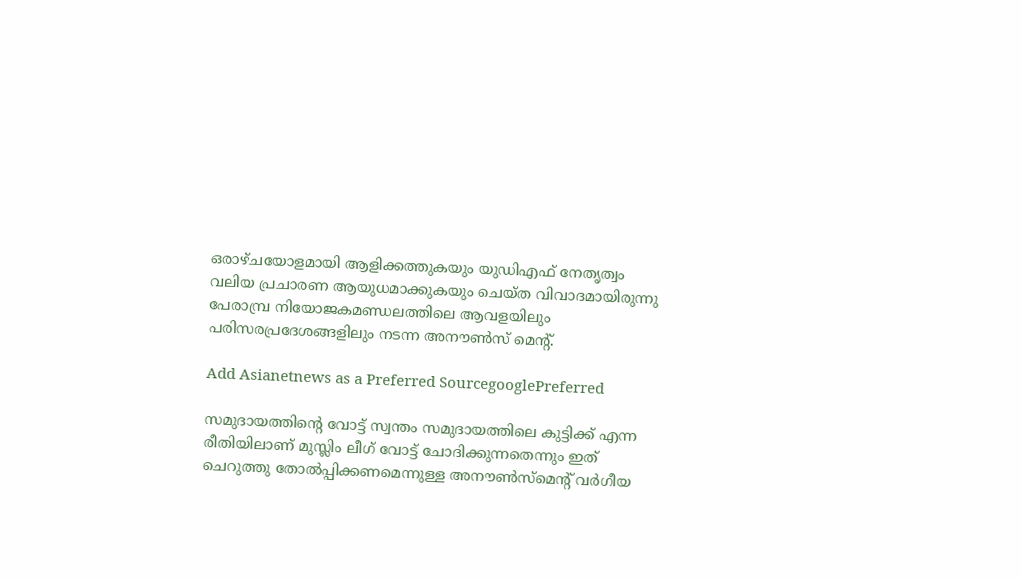ഒരാഴ്ചയോളമായി ആളിക്കത്തുകയും യുഡിഎഫ് നേതൃത്വം വലിയ പ്രചാരണ ആയുധമാക്കുകയും ചെയ്ത വിവാദമായിരുന്നു പേരാമ്പ്ര നിയോജകമണ്ഡലത്തിലെ ആവളയിലും പരിസരപ്രദേശങ്ങളിലും നടന്ന അനൗണ്‍സ് മെന്‍റ്.

Add Asianetnews as a Preferred SourcegooglePreferred

സമുദായത്തിന്‍റെ വോട്ട് സ്വന്തം സമുദായത്തിലെ കുട്ടിക്ക് എന്ന രീതിയിലാണ് മുസ്ലിം ലീഗ് വോട്ട് ചോദിക്കുന്നതെന്നും ഇത് ചെറുത്തു തോല്‍പ്പിക്കണമെന്നുള്ള അനൗണ്‍സ്മെന്‍റ് വര്‍ഗീയ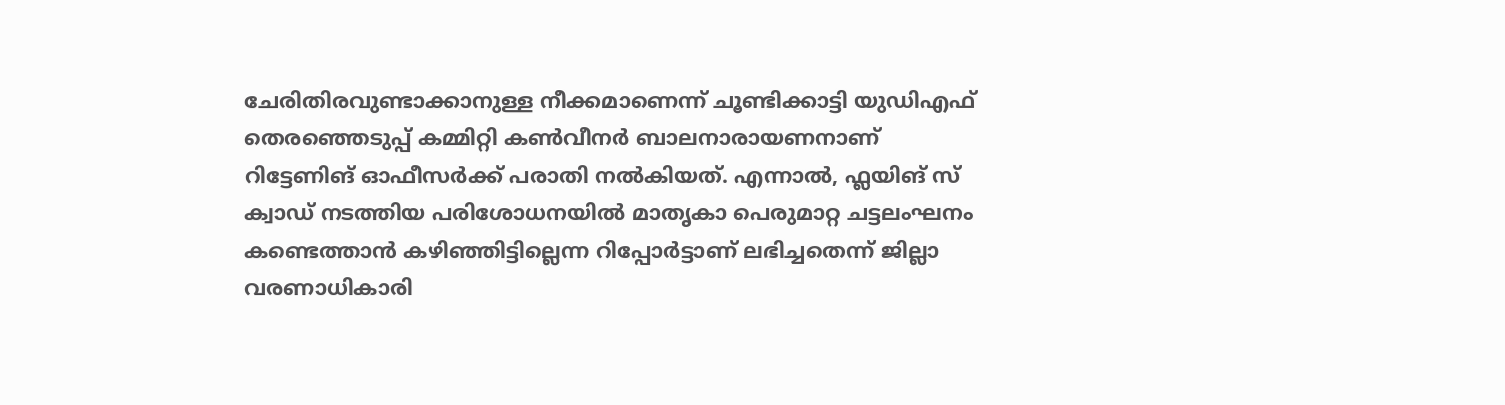ചേരിതിരവുണ്ടാക്കാനുള്ള നീക്കമാണെന്ന് ചൂണ്ടിക്കാട്ടി യുഡിഎഫ് തെരഞ്ഞെടുപ്പ് കമ്മിറ്റി കൺവീനർ ബാലനാരായണനാണ് റിട്ടേണിങ് ഓഫീസര്‍ക്ക് പരാതി നല്‍കിയത്. എന്നാല്‍, ഫ്ലയിങ് സ് ക്വാഡ് നടത്തിയ പരിശോധനയില്‍ മാതൃകാ പെരുമാറ്റ ചട്ടലംഘനം കണ്ടെത്താന്‍ കഴിഞ്ഞിട്ടില്ലെന്ന റിപ്പോര്‍ട്ടാണ് ലഭിച്ചതെന്ന് ജില്ലാ വരണാധികാരി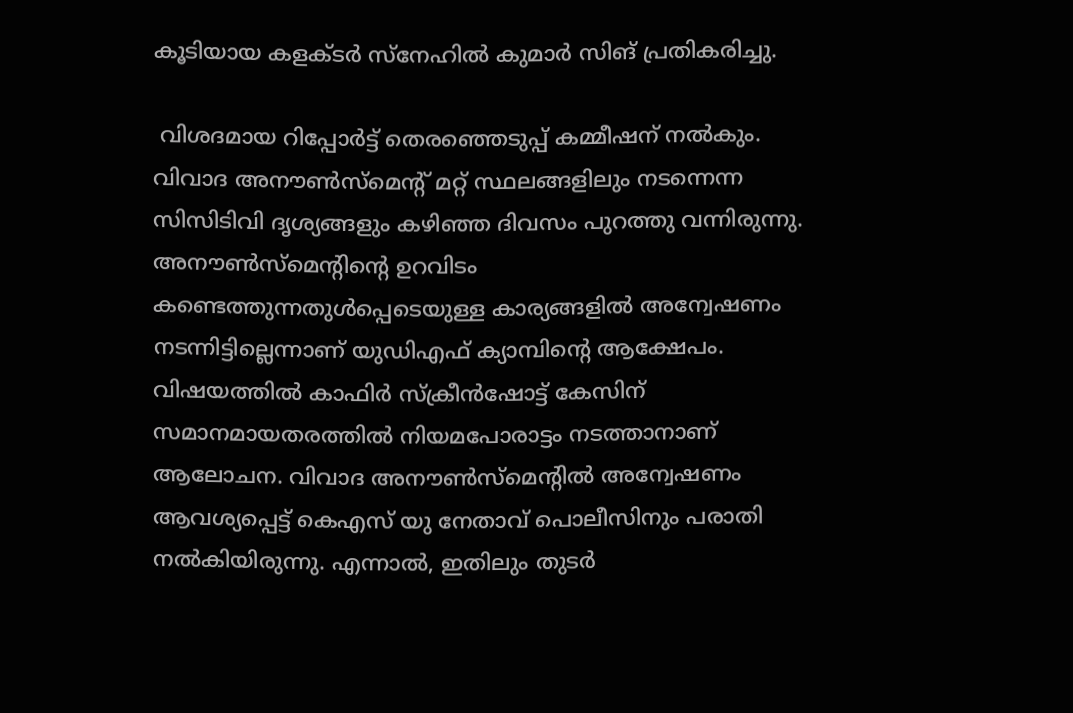കൂടിയായ കളക്ടര്‍ സ്നേഹില്‍ കുമാര്‍ സിങ് പ്രതികരിച്ചു.

 വിശദമായ റിപ്പോര്‍ട്ട് തെരഞ്ഞെടുപ്പ് കമ്മീഷന് നല്‍കും. വിവാദ അനൗണ്‍സ്മെന്‍റ് മറ്റ് സ്ഥലങ്ങളിലും നടന്നെന്ന സിസിടിവി ദൃശ്യങ്ങളും കഴിഞ്ഞ ദിവസം പുറത്തു വന്നിരുന്നു. അനൗണ്‍സ്മെന്‍റിന്‍റെ ഉറവിടം കണ്ടെത്തുന്നതുള്‍പ്പെടെയുള്ള കാര്യങ്ങളില്‍ അന്വേഷണം നടന്നിട്ടില്ലെന്നാണ് യുഡിഎഫ് ക്യാമ്പിന്‍റെ ആക്ഷേപം. വിഷയത്തില്‍ കാഫിര്‍ സ്ക്രീന്‍ഷോട്ട് കേസിന് സമാനമായതരത്തില്‍ നിയമപോരാട്ടം നടത്താനാണ് ആലോചന. വിവാദ അനൗണ്‍സ്മെന്‍റിൽ അന്വേഷണം ആവശ്യപ്പെട്ട് കെഎസ് യു നേതാവ് പൊലീസിനും പരാതി നല്‍കിയിരുന്നു. എന്നാല്‍, ഇതിലും തുടര്‍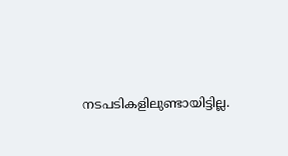നടപടികളിലുണ്ടായിട്ടില്ല.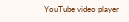YouTube video player